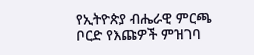የኢትዮጵያ ብሔራዊ ምርጫ ቦርድ የእጩዎች ምዝገባ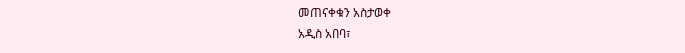መጠናቀቁን አስታወቀ
አዲስ አበባ፣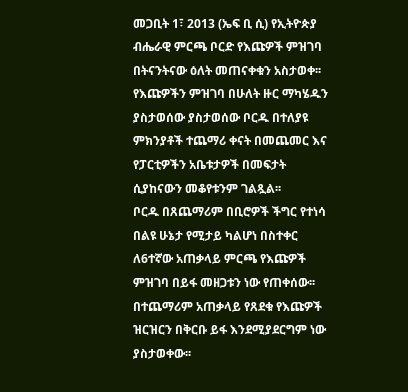መጋቢት 1፣ 2013 (ኤፍ ቢ ሲ) የኢትዮጵያ ብሔራዊ ምርጫ ቦርድ የእጩዎች ምዝገባ በትናንትናው ዕለት መጠናቀቁን አስታወቀ፡፡
የእጩዎችን ምዝገባ በሁለት ዙር ማካሄዱን ያስታወሰው ያስታወሰው ቦርዱ በተለያዩ ምክንያቶች ተጨማሪ ቀናት በመጨመር እና የፓርቲዎችን አቤቱታዎች በመፍታት ሲያከናውን መቆየቱንም ገልጿል፡፡
ቦርዱ በጸጨማሪም በቢሮዎች ችግር የተነሳ በልዩ ሁኔታ የሚታይ ካልሆነ በስተቀር ለ6ተኛው አጠቃላይ ምርጫ የእጩዎች ምዝገባ በይፋ መዘጋቱን ነው የጠቀሰው፡፡
በተጨማሪም አጠቃላይ የጸደቁ የእጩዎች ዝርዝርን በቅርቡ ይፋ እንደሚያደርግም ነው ያስታወቀው፡፡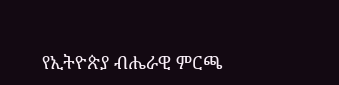የኢትዮጵያ ብሔራዊ ምርጫ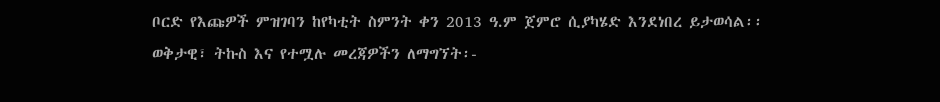ቦርድ የእጩዎች ምዝገባን ከየካቲት ስምንት ቀን 2013 ዓ.ም ጀምሮ ሲያካሄድ እንደነበረ ይታወሳል፡፡
ወቅታዊ፣ ትኩስ እና የተሟሉ መረጃዎችን ለማግኘት፡-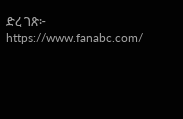ድረ ገጽ፦ https://www.fanabc.com/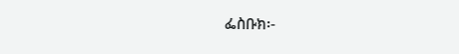ፌስቡክ፡-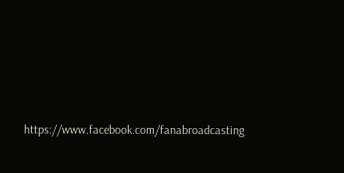https://www.facebook.com/fanabroadcasting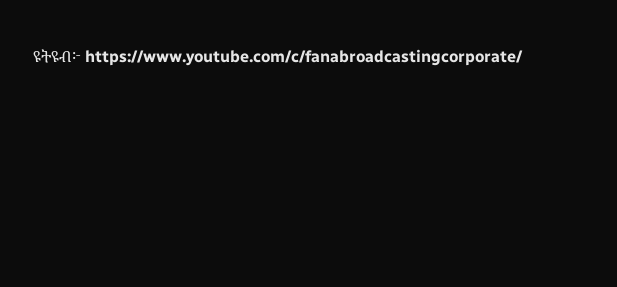ዩትዩብ፦ https://www.youtube.com/c/fanabroadcastingcorporate/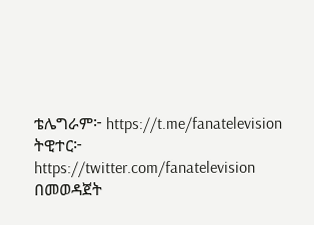ቴሌግራም፦ https://t.me/fanatelevision
ትዊተር፦ https://twitter.com/fanatelevision በመወዳጀት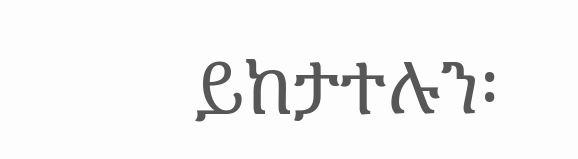ይከታተሉን፡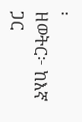፡
ዘወትር፦ ከእኛ ጋር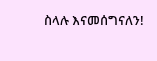ስላሉ እናመሰግናለን!